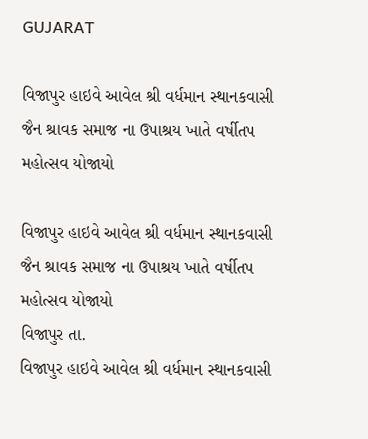GUJARAT

વિજાપુર હાઇવે આવેલ શ્રી વર્ધમાન સ્થાનકવાસી જૈન શ્રાવક સમાજ ના ઉપાશ્રય ખાતે વર્ષીતપ મહોત્સવ યોજાયો

વિજાપુર હાઇવે આવેલ શ્રી વર્ધમાન સ્થાનકવાસી જૈન શ્રાવક સમાજ ના ઉપાશ્રય ખાતે વર્ષીતપ મહોત્સવ યોજાયો
વિજાપુર તા.
વિજાપુર હાઇવે આવેલ શ્રી વર્ધમાન સ્થાનકવાસી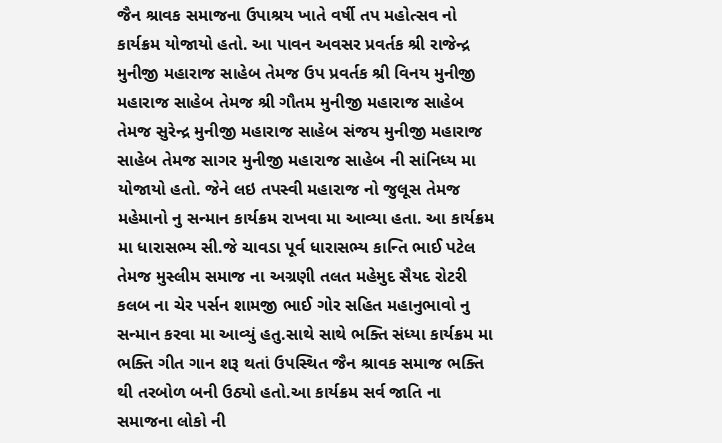જૈન શ્રાવક સમાજના ઉપાશ્રય ખાતે વર્ષી તપ મહોત્સવ નો કાર્યક્રમ યોજાયો હતો. આ પાવન અવસર પ્રવર્તક શ્રી રાજેન્દ્ર મુનીજી મહારાજ સાહેબ તેમજ ઉપ પ્રવર્તક શ્રી વિનય મુનીજી મહારાજ સાહેબ તેમજ શ્રી ગૌતમ મુનીજી મહારાજ સાહેબ તેમજ સુરેન્દ્ર મુનીજી મહારાજ સાહેબ સંજય મુનીજી મહારાજ સાહેબ તેમજ સાગર મુનીજી મહારાજ સાહેબ ની સાંનિધ્ય મા યોજાયો હતો. જેને લઇ તપસ્વી મહારાજ નો જુલૂસ તેમજ મહેમાનો નુ સન્માન કાર્યક્રમ રાખવા મા આવ્યા હતા. આ કાર્યક્રમ મા ધારાસભ્ય સી.જે ચાવડા પૂર્વ ધારાસભ્ય કાન્તિ ભાઈ પટેલ તેમજ મુસ્લીમ સમાજ ના અગ્રણી તલત મહેમુદ સૈયદ રોટરી કલબ ના ચેર પર્સન શામજી ભાઈ ગોર સહિત મહાનુભાવો નુ સન્માન કરવા મા આવ્યું હતુ.સાથે સાથે ભક્તિ સંધ્યા કાર્યક્રમ મા ભક્તિ ગીત ગાન શરૂ થતાં ઉપસ્થિત જૈન શ્રાવક સમાજ ભક્તિ થી તરબોળ બની ઉઠ્યો હતો.આ કાર્યક્રમ સર્વ જાતિ ના સમાજના લોકો ની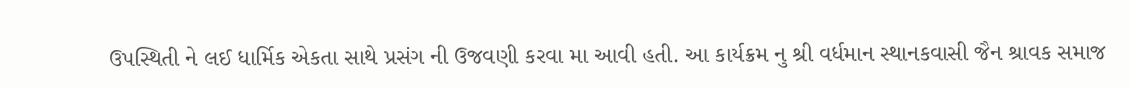ઉપસ્થિતી ને લઈ ધાર્મિક એકતા સાથે પ્રસંગ ની ઉજવણી કરવા મા આવી હતી. આ કાર્યક્રમ નુ શ્રી વર્ધમાન સ્થાનકવાસી જૈન શ્રાવક સમાજ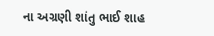ના અગ્રણી શાંતુ ભાઈ શાહ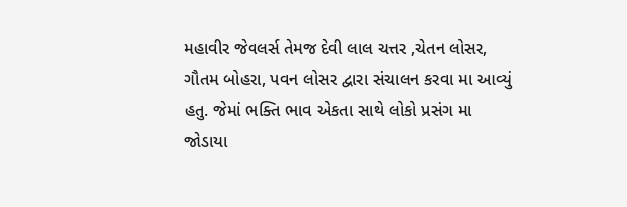મહાવીર જેવલર્સ તેમજ દેવી લાલ ચત્તર ,ચેતન લોસર, ગૌતમ બોહરા, પવન લોસર દ્વારા સંચાલન કરવા મા આવ્યું હતુ. જેમાં ભક્તિ ભાવ એકતા સાથે લોકો પ્રસંગ મા જોડાયા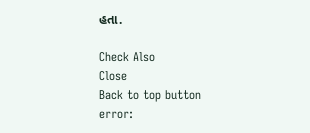હતા.

Check Also
Close
Back to top button
error: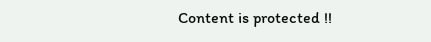Content is protected !!